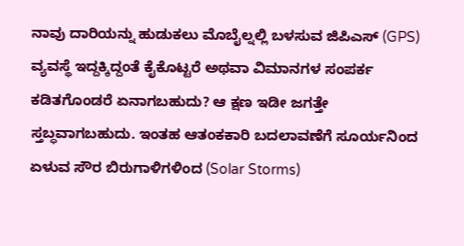ನಾವು ದಾರಿಯನ್ನು ಹುಡುಕಲು ಮೊಬೈಲ್ನಲ್ಲಿ ಬಳಸುವ ಜಿಪಿಎಸ್ (GPS) ವ್ಯವಸ್ಥೆ ಇದ್ದಕ್ಕಿದ್ದಂತೆ ಕೈಕೊಟ್ಟರೆ ಅಥವಾ ವಿಮಾನಗಳ ಸಂಪರ್ಕ ಕಡಿತಗೊಂಡರೆ ಏನಾಗಬಹುದು? ಆ ಕ್ಷಣ ಇಡೀ ಜಗತ್ತೇ ಸ್ತಬ್ಧವಾಗಬಹುದು. ಇಂತಹ ಆತಂಕಕಾರಿ ಬದಲಾವಣೆಗೆ ಸೂರ್ಯನಿಂದ ಏಳುವ ಸೌರ ಬಿರುಗಾಳಿಗಳಿಂದ (Solar Storms)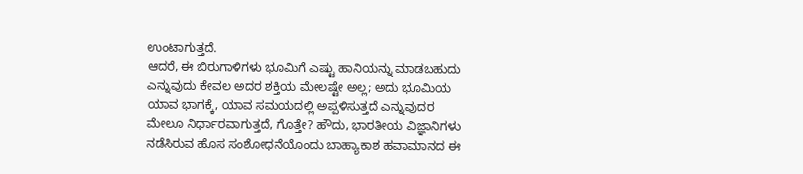ಉಂಟಾಗುತ್ತದೆ.
ಆದರೆ, ಈ ಬಿರುಗಾಳಿಗಳು ಭೂಮಿಗೆ ಎಷ್ಟು ಹಾನಿಯನ್ನು ಮಾಡಬಹುದು ಎನ್ನುವುದು ಕೇವಲ ಅದರ ಶಕ್ತಿಯ ಮೇಲಷ್ಟೇ ಅಲ್ಲ; ಅದು ಭೂಮಿಯ ಯಾವ ಭಾಗಕ್ಕೆ, ಯಾವ ಸಮಯದಲ್ಲಿ ಅಪ್ಪಳಿಸುತ್ತದೆ ಎನ್ನುವುದರ ಮೇಲೂ ನಿರ್ಧಾರವಾಗುತ್ತದೆ, ಗೊತ್ತೇ? ಹೌದು, ಭಾರತೀಯ ವಿಜ್ಞಾನಿಗಳು ನಡೆಸಿರುವ ಹೊಸ ಸಂಶೋಧನೆಯೊಂದು ಬಾಹ್ಯಾಕಾಶ ಹವಾಮಾನದ ಈ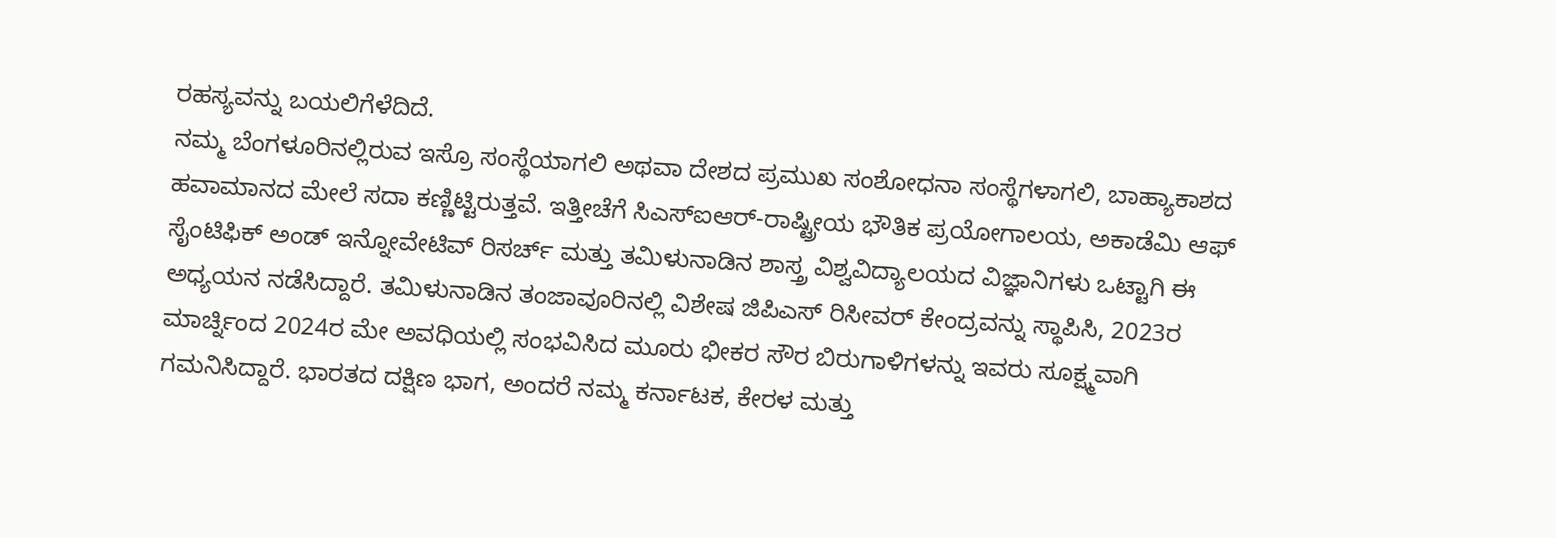ರಹಸ್ಯವನ್ನು ಬಯಲಿಗೆಳೆದಿದೆ.
ನಮ್ಮ ಬೆಂಗಳೂರಿನಲ್ಲಿರುವ ಇಸ್ರೊ ಸಂಸ್ಥೆಯಾಗಲಿ ಅಥವಾ ದೇಶದ ಪ್ರಮುಖ ಸಂಶೋಧನಾ ಸಂಸ್ಥೆಗಳಾಗಲಿ, ಬಾಹ್ಯಾಕಾಶದ ಹವಾಮಾನದ ಮೇಲೆ ಸದಾ ಕಣ್ಣಿಟ್ಟಿರುತ್ತವೆ. ಇತ್ತೀಚೆಗೆ ಸಿಎಸ್ಐಆರ್-ರಾಷ್ಟ್ರೀಯ ಭೌತಿಕ ಪ್ರಯೋಗಾಲಯ, ಅಕಾಡೆಮಿ ಆಫ್ ಸೈಂಟಿಫಿಕ್ ಅಂಡ್ ಇನ್ನೋವೇಟಿವ್ ರಿಸರ್ಚ್ ಮತ್ತು ತಮಿಳುನಾಡಿನ ಶಾಸ್ತ್ರ ವಿಶ್ವವಿದ್ಯಾಲಯದ ವಿಜ್ಞಾನಿಗಳು ಒಟ್ಟಾಗಿ ಈ ಅಧ್ಯಯನ ನಡೆಸಿದ್ದಾರೆ. ತಮಿಳುನಾಡಿನ ತಂಜಾವೂರಿನಲ್ಲಿ ವಿಶೇಷ ಜಿಪಿಎಸ್ ರಿಸೀವರ್ ಕೇಂದ್ರವನ್ನು ಸ್ಥಾಪಿಸಿ, 2023ರ ಮಾರ್ಚ್ನಿಂದ 2024ರ ಮೇ ಅವಧಿಯಲ್ಲಿ ಸಂಭವಿಸಿದ ಮೂರು ಭೀಕರ ಸೌರ ಬಿರುಗಾಳಿಗಳನ್ನು ಇವರು ಸೂಕ್ಷ್ಮವಾಗಿ ಗಮನಿಸಿದ್ದಾರೆ. ಭಾರತದ ದಕ್ಷಿಣ ಭಾಗ, ಅಂದರೆ ನಮ್ಮ ಕರ್ನಾಟಕ, ಕೇರಳ ಮತ್ತು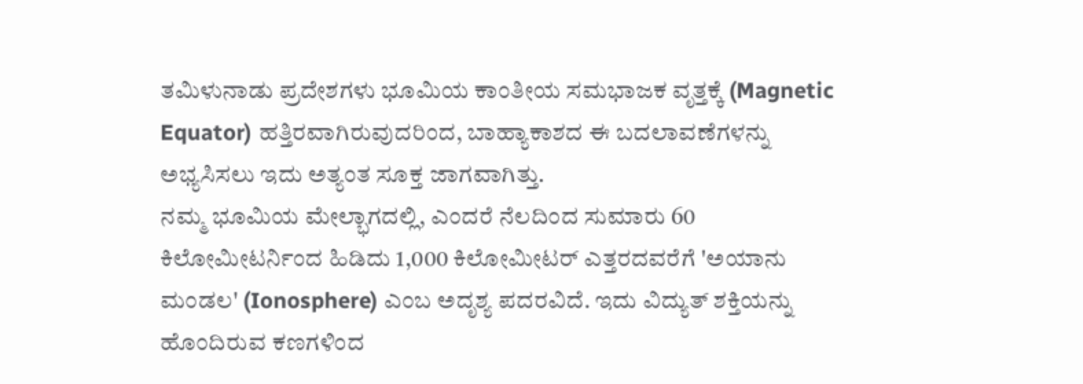ತಮಿಳುನಾಡು ಪ್ರದೇಶಗಳು ಭೂಮಿಯ ಕಾಂತೀಯ ಸಮಭಾಜಕ ವೃತ್ತಕ್ಕೆ (Magnetic Equator) ಹತ್ತಿರವಾಗಿರುವುದರಿಂದ, ಬಾಹ್ಯಾಕಾಶದ ಈ ಬದಲಾವಣೆಗಳನ್ನು ಅಭ್ಯಸಿಸಲು ಇದು ಅತ್ಯಂತ ಸೂಕ್ತ ಜಾಗವಾಗಿತ್ತು.
ನಮ್ಮ ಭೂಮಿಯ ಮೇಲ್ಭಾಗದಲ್ಲಿ, ಎಂದರೆ ನೆಲದಿಂದ ಸುಮಾರು 60 ಕಿಲೋಮೀಟರ್ನಿಂದ ಹಿಡಿದು 1,000 ಕಿಲೋಮೀಟರ್ ಎತ್ತರದವರೆಗೆ 'ಅಯಾನು ಮಂಡಲ' (Ionosphere) ಎಂಬ ಅದೃಶ್ಯ ಪದರವಿದೆ. ಇದು ವಿದ್ಯುತ್ ಶಕ್ತಿಯನ್ನು ಹೊಂದಿರುವ ಕಣಗಳಿಂದ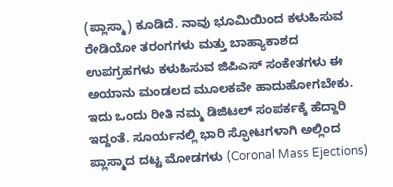(ಪ್ಲಾಸ್ಮಾ) ಕೂಡಿದೆ. ನಾವು ಭೂಮಿಯಿಂದ ಕಳುಹಿಸುವ ರೇಡಿಯೋ ತರಂಗಗಳು ಮತ್ತು ಬಾಹ್ಯಾಕಾಶದ ಉಪಗ್ರಹಗಳು ಕಳುಹಿಸುವ ಜಿಪಿಎಸ್ ಸಂಕೇತಗಳು ಈ ಅಯಾನು ಮಂಡಲದ ಮೂಲಕವೇ ಹಾದುಹೋಗಬೇಕು. ಇದು ಒಂದು ರೀತಿ ನಮ್ಮ ಡಿಜಿಟಲ್ ಸಂಪರ್ಕಕ್ಕೆ ಹೆದ್ದಾರಿ ಇದ್ದಂತೆ. ಸೂರ್ಯನಲ್ಲಿ ಭಾರಿ ಸ್ಫೋಟಗಳಾಗಿ ಅಲ್ಲಿಂದ ಪ್ಲಾಸ್ಮಾದ ದಟ್ಟ ಮೋಡಗಳು (Coronal Mass Ejections)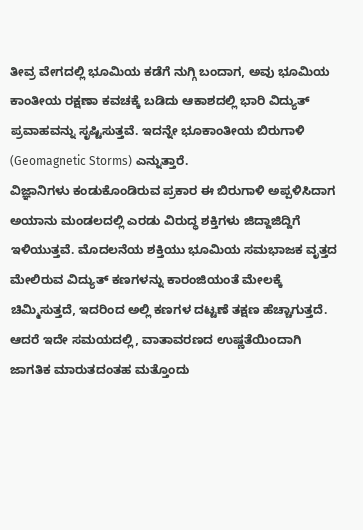ತೀವ್ರ ವೇಗದಲ್ಲಿ ಭೂಮಿಯ ಕಡೆಗೆ ನುಗ್ಗಿ ಬಂದಾಗ, ಅವು ಭೂಮಿಯ ಕಾಂತೀಯ ರಕ್ಷಣಾ ಕವಚಕ್ಕೆ ಬಡಿದು ಆಕಾಶದಲ್ಲಿ ಭಾರಿ ವಿದ್ಯುತ್ ಪ್ರವಾಹವನ್ನು ಸೃಷ್ಟಿಸುತ್ತವೆ. ಇದನ್ನೇ ಭೂಕಾಂತೀಯ ಬಿರುಗಾಳಿ (Geomagnetic Storms) ಎನ್ನುತ್ತಾರೆ.
ವಿಜ್ಞಾನಿಗಳು ಕಂಡುಕೊಂಡಿರುವ ಪ್ರಕಾರ ಈ ಬಿರುಗಾಳಿ ಅಪ್ಪಳಿಸಿದಾಗ ಅಯಾನು ಮಂಡಲದಲ್ಲಿ ಎರಡು ವಿರುದ್ಧ ಶಕ್ತಿಗಳು ಜಿದ್ದಾಜಿದ್ದಿಗೆ ಇಳಿಯುತ್ತವೆ. ಮೊದಲನೆಯ ಶಕ್ತಿಯು ಭೂಮಿಯ ಸಮಭಾಜಕ ವೃತ್ತದ ಮೇಲಿರುವ ವಿದ್ಯುತ್ ಕಣಗಳನ್ನು ಕಾರಂಜಿಯಂತೆ ಮೇಲಕ್ಕೆ ಚಿಮ್ಮಿಸುತ್ತದೆ, ಇದರಿಂದ ಅಲ್ಲಿ ಕಣಗಳ ದಟ್ಟಣೆ ತಕ್ಷಣ ಹೆಚ್ಚಾಗುತ್ತದೆ. ಆದರೆ ಇದೇ ಸಮಯದಲ್ಲಿ, ವಾತಾವರಣದ ಉಷ್ಣತೆಯಿಂದಾಗಿ ಜಾಗತಿಕ ಮಾರುತದಂತಹ ಮತ್ತೊಂದು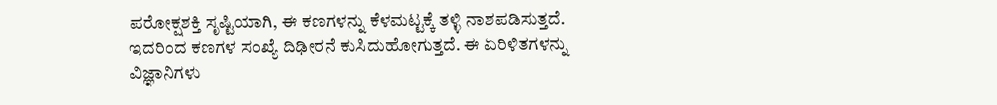ಪರೋಕ್ಷಶಕ್ತಿ ಸೃಷ್ಟಿಯಾಗಿ, ಈ ಕಣಗಳನ್ನು ಕೆಳಮಟ್ಟಕ್ಕೆ ತಳ್ಳಿ ನಾಶಪಡಿಸುತ್ತದೆ. ಇದರಿಂದ ಕಣಗಳ ಸಂಖ್ಯೆ ದಿಢೀರನೆ ಕುಸಿದುಹೋಗುತ್ತದೆ. ಈ ಏರಿಳಿತಗಳನ್ನು ವಿಜ್ಞಾನಿಗಳು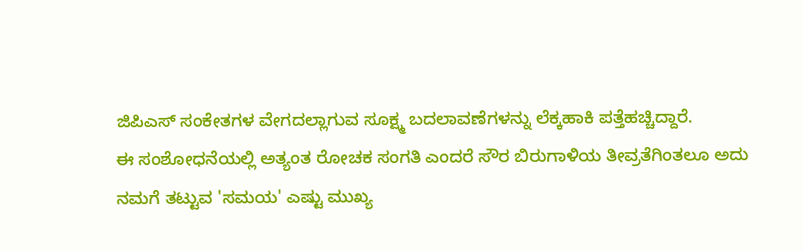ಜಿಪಿಎಸ್ ಸಂಕೇತಗಳ ವೇಗದಲ್ಲಾಗುವ ಸೂಕ್ಷ್ಮ ಬದಲಾವಣೆಗಳನ್ನು ಲೆಕ್ಕಹಾಕಿ ಪತ್ತೆಹಚ್ಚಿದ್ದಾರೆ.
ಈ ಸಂಶೋಧನೆಯಲ್ಲಿ ಅತ್ಯಂತ ರೋಚಕ ಸಂಗತಿ ಎಂದರೆ ಸೌರ ಬಿರುಗಾಳಿಯ ತೀವ್ರತೆಗಿಂತಲೂ ಅದು ನಮಗೆ ತಟ್ಟುವ 'ಸಮಯ' ಎಷ್ಟು ಮುಖ್ಯ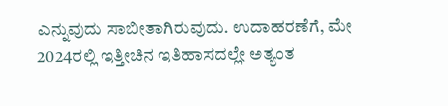ಎನ್ನುವುದು ಸಾಬೀತಾಗಿರುವುದು. ಉದಾಹರಣೆಗೆ, ಮೇ 2024ರಲ್ಲಿ ಇತ್ತೀಚಿನ ಇತಿಹಾಸದಲ್ಲೇ ಅತ್ಯಂತ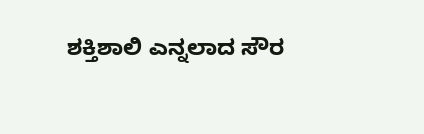ಶಕ್ತಿಶಾಲಿ ಎನ್ನಲಾದ ಸೌರ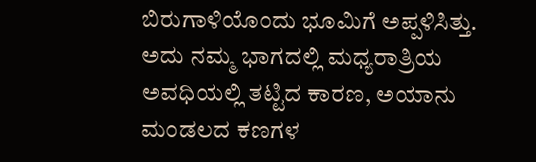ಬಿರುಗಾಳಿಯೊಂದು ಭೂಮಿಗೆ ಅಪ್ಪಳಿಸಿತ್ತು. ಅದು ನಮ್ಮ ಭಾಗದಲ್ಲಿ ಮಧ್ಯರಾತ್ರಿಯ ಅವಧಿಯಲ್ಲಿ ತಟ್ಟಿದ ಕಾರಣ, ಅಯಾನು ಮಂಡಲದ ಕಣಗಳ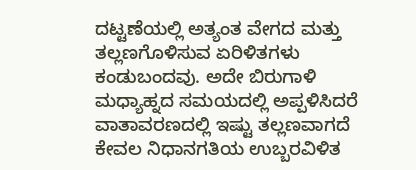ದಟ್ಟಣೆಯಲ್ಲಿ ಅತ್ಯಂತ ವೇಗದ ಮತ್ತು ತಲ್ಲಣಗೊಳಿಸುವ ಏರಿಳಿತಗಳು ಕಂಡುಬಂದವು. ಅದೇ ಬಿರುಗಾಳಿ ಮಧ್ಯಾಹ್ನದ ಸಮಯದಲ್ಲಿ ಅಪ್ಪಳಿಸಿದರೆ ವಾತಾವರಣದಲ್ಲಿ ಇಷ್ಟು ತಲ್ಲಣವಾಗದೆ ಕೇವಲ ನಿಧಾನಗತಿಯ ಉಬ್ಬರವಿಳಿತ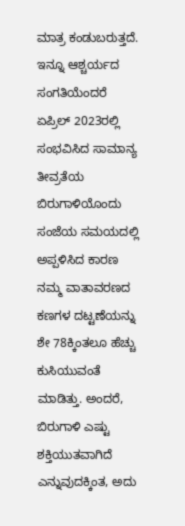ಮಾತ್ರ ಕಂಡುಬರುತ್ತದೆ. ಇನ್ನೂ ಆಶ್ಚರ್ಯದ ಸಂಗತಿಯೆಂದರೆ ಏಪ್ರಿಲ್ 2023ರಲ್ಲಿ ಸಂಭವಿಸಿದ ಸಾಮಾನ್ಯ ತೀವ್ರತೆಯ ಬಿರುಗಾಳಿಯೊಂದು ಸಂಜೆಯ ಸಮಯದಲ್ಲಿ ಅಪ್ಪಳಿಸಿದ ಕಾರಣ ನಮ್ಮ ವಾತಾವರಣದ ಕಣಗಳ ದಟ್ಟಣೆಯನ್ನು ಶೇ 78ಕ್ಕಿಂತಲೂ ಹೆಚ್ಚು ಕುಸಿಯುವಂತೆ ಮಾಡಿತ್ತು. ಅಂದರೆ, ಬಿರುಗಾಳಿ ಎಷ್ಟು ಶಕ್ತಿಯುತವಾಗಿದೆ ಎನ್ನುವುದಕ್ಕಿಂತ, ಅದು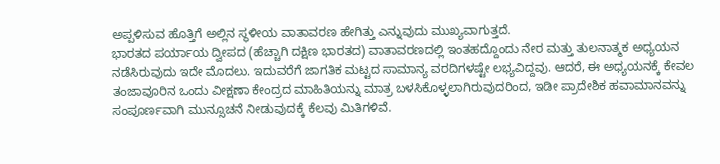ಅಪ್ಪಳಿಸುವ ಹೊತ್ತಿಗೆ ಅಲ್ಲಿನ ಸ್ಥಳೀಯ ವಾತಾವರಣ ಹೇಗಿತ್ತು ಎನ್ನುವುದು ಮುಖ್ಯವಾಗುತ್ತದೆ.
ಭಾರತದ ಪರ್ಯಾಯ ದ್ವೀಪದ (ಹೆಚ್ಚಾಗಿ ದಕ್ಷಿಣ ಭಾರತದ) ವಾತಾವರಣದಲ್ಲಿ ಇಂತಹದ್ದೊಂದು ನೇರ ಮತ್ತು ತುಲನಾತ್ಮಕ ಅಧ್ಯಯನ ನಡೆಸಿರುವುದು ಇದೇ ಮೊದಲು. ಇದುವರೆಗೆ ಜಾಗತಿಕ ಮಟ್ಟದ ಸಾಮಾನ್ಯ ವರದಿಗಳಷ್ಟೇ ಲಭ್ಯವಿದ್ದವು. ಆದರೆ, ಈ ಅಧ್ಯಯನಕ್ಕೆ ಕೇವಲ ತಂಜಾವೂರಿನ ಒಂದು ವೀಕ್ಷಣಾ ಕೇಂದ್ರದ ಮಾಹಿತಿಯನ್ನು ಮಾತ್ರ ಬಳಸಿಕೊಳ್ಳಲಾಗಿರುವುದರಿಂದ, ಇಡೀ ಪ್ರಾದೇಶಿಕ ಹವಾಮಾನವನ್ನು ಸಂಪೂರ್ಣವಾಗಿ ಮುನ್ಸೂಚನೆ ನೀಡುವುದಕ್ಕೆ ಕೆಲವು ಮಿತಿಗಳಿವೆ.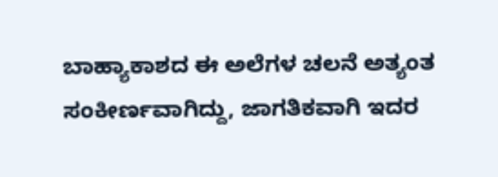ಬಾಹ್ಯಾಕಾಶದ ಈ ಅಲೆಗಳ ಚಲನೆ ಅತ್ಯಂತ ಸಂಕೀರ್ಣವಾಗಿದ್ದು, ಜಾಗತಿಕವಾಗಿ ಇದರ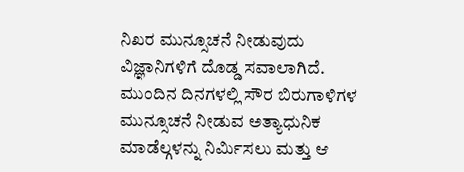ನಿಖರ ಮುನ್ಸೂಚನೆ ನೀಡುವುದು ವಿಜ್ಞಾನಿಗಳಿಗೆ ದೊಡ್ಡ ಸವಾಲಾಗಿದೆ.
ಮುಂದಿನ ದಿನಗಳಲ್ಲಿ ಸೌರ ಬಿರುಗಾಳಿಗಳ ಮುನ್ಸೂಚನೆ ನೀಡುವ ಅತ್ಯಾಧುನಿಕ ಮಾಡೆಲ್ಗಳನ್ನು ನಿರ್ಮಿಸಲು ಮತ್ತು ಆ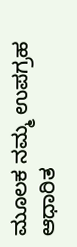ಮೂಲಕ ನಮ್ಮ ಉಪಗ್ರಹ ಆಧಾರಿತ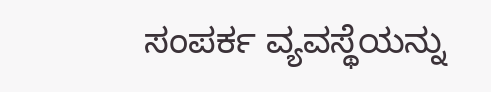ಸಂಪರ್ಕ ವ್ಯವಸ್ಥೆಯನ್ನು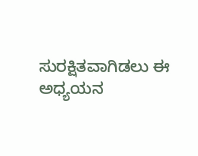ಸುರಕ್ಷಿತವಾಗಿಡಲು ಈ ಅಧ್ಯಯನ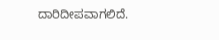ದಾರಿದೀಪವಾಗಲಿದೆ.